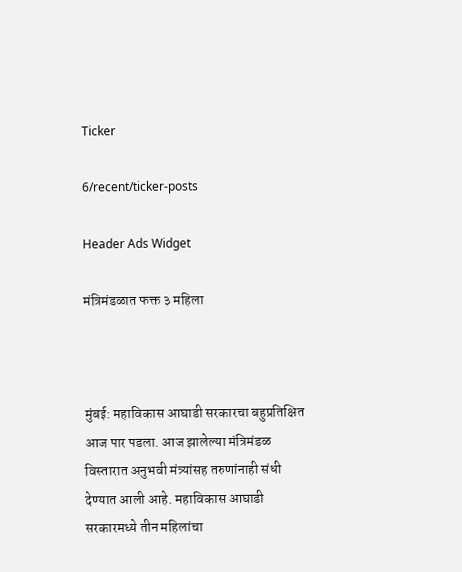Ticker

6/recent/ticker-posts

Header Ads Widget

मंत्रिमंडळात फक्त ३ महिला



मुंबई: महाविकास आघाडी सरकारचा बहुप्रतिक्षित आज पार पडला. आज झालेल्या मंत्रिमंडळ विस्तारात अनुभवी मंत्र्यांसह तरुणांनाही संधी देण्यात आली आहे. महाविकास आघाडी सरकारमध्ये तीन महिलांचा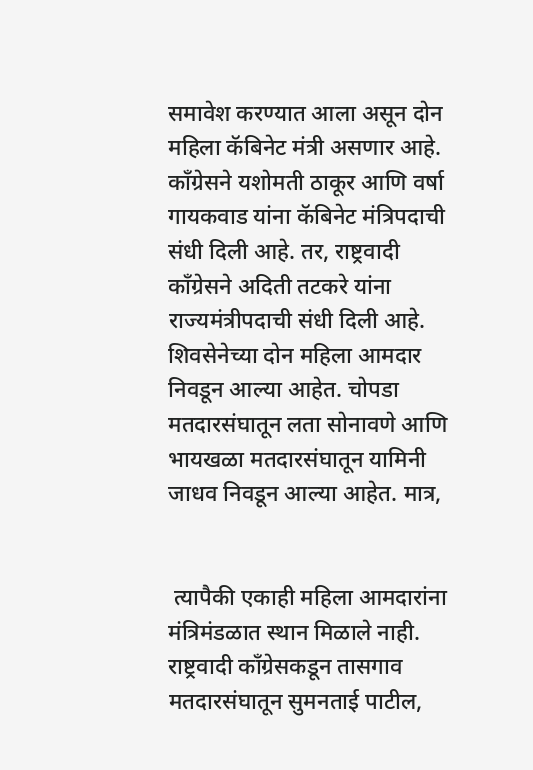समावेश करण्यात आला असून दोन महिला कॅबिनेट मंत्री असणार आहे. काँग्रेसने यशोमती ठाकूर आणि वर्षा गायकवाड यांना कॅबिनेट मंत्रिपदाची संधी दिली आहे. तर, राष्ट्रवादी काँग्रेसने अदिती तटकरे यांना राज्यमंत्रीपदाची संधी दिली आहे. शिवसेनेच्या दोन महिला आमदार निवडून आल्या आहेत. चोपडा मतदारसंघातून लता सोनावणे आणि भायखळा मतदारसंघातून यामिनी जाधव निवडून आल्या आहेत. मात्र,


 त्यापैकी एकाही महिला आमदारांना मंत्रिमंडळात स्थान मिळाले नाही. राष्ट्रवादी काँग्रेसकडून तासगाव मतदारसंघातून सुमनताई पाटील,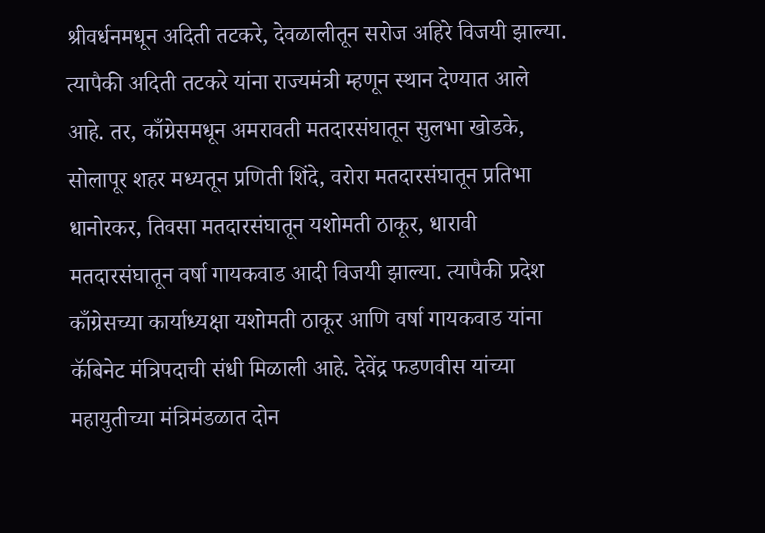श्रीवर्धनमधून अदिती तटकरे, देवळालीतून सरोज अहिरे विजयी झाल्या. त्यापैकी अदिती तटकरे यांना राज्यमंत्री म्हणून स्थान देण्यात आले आहे. तर, काँग्रेसमधून अमरावती मतदारसंघातून सुलभा खोडके, सोलापूर शहर मध्यतून प्रणिती शिंदे, वरोरा मतदारसंघातून प्रतिभा धानोरकर, तिवसा मतदारसंघातून यशोमती ठाकूर, धारावी मतदारसंघातून वर्षा गायकवाड आदी विजयी झाल्या. त्यापैकी प्रदेश काँग्रेसच्या कार्याध्यक्षा यशोमती ठाकूर आणि वर्षा गायकवाड यांना कॅबिनेट मंत्रिपदाची संधी मिळाली आहे. देवेंद्र फडणवीस यांच्या महायुतीच्या मंत्रिमंडळात दोन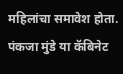महिलांचा समावेश होता. पंकजा मुंडे या कॅबिनेट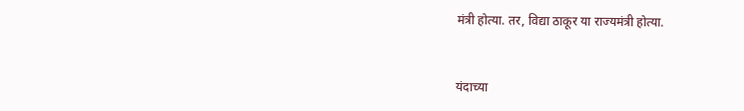मंत्री होत्या. तर, विद्या ठाकूर या राज्यमंत्री होत्या.


यंदाच्या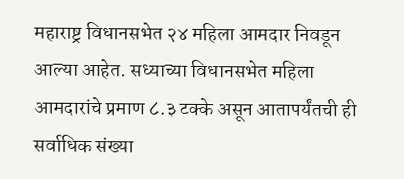महाराष्ट्र विधानसभेत २४ महिला आमदार निवडून आल्या आहेत. सध्याच्या विधानसभेत महिला आमदारांचे प्रमाण ८.३ टक्के असून आतापर्यंतची ही सर्वाधिक संख्या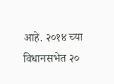आहे. २०१४ च्या विधानसभेत २०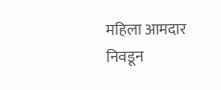महिला आमदार निवडून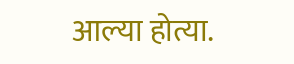आल्या होत्या.